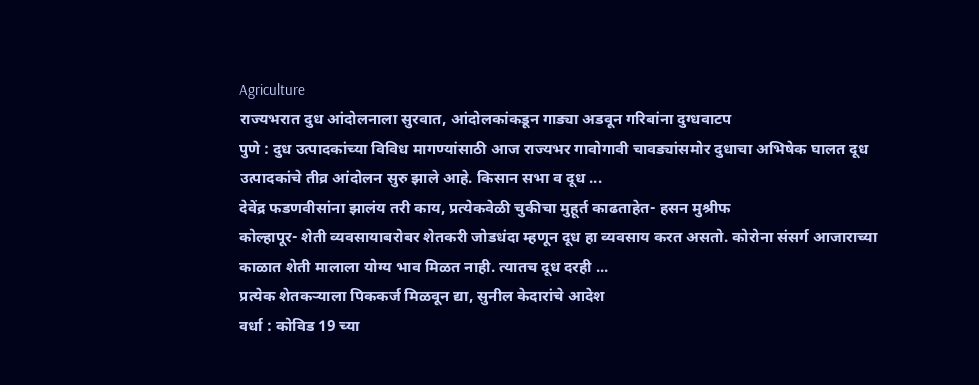Agriculture
राज्यभरात दुध आंदोलनाला सुरवात, आंदोलकांकडून गाड्या अडवून गरिबांना दुग्धवाटप
पुणे : दुध उत्पादकांच्या विविध मागण्यांसाठी आज राज्यभर गावोगावी चावड्यांसमोर दुधाचा अभिषेक घालत दूध उत्पादकांचे तीव्र आंदोलन सुरु झाले आहे. किसान सभा व दूध ...
देवेंद्र फडणवीसांना झालंय तरी काय, प्रत्येकवेळी चुकीचा मुहूर्त काढताहेत- हसन मुश्रीफ
कोल्हापूर- शेती व्यवसायाबरोबर शेतकरी जोडधंदा म्हणून दूध हा व्यवसाय करत असतो. कोरोना संसर्ग आजाराच्या काळात शेती मालाला योग्य भाव मिळत नाही. त्यातच दूध दरही ...
प्रत्येक शेतकऱ्याला पिककर्ज मिळवून द्या, सुनील केदारांचे आदेश
वर्धा : कोविड 19 च्या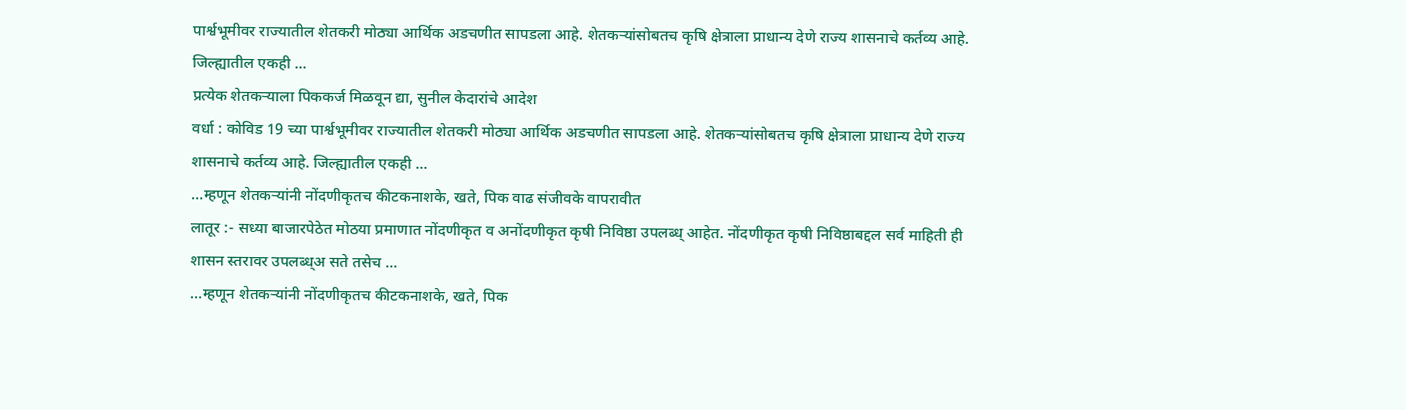पार्श्वभूमीवर राज्यातील शेतकरी मोठ्या आर्थिक अडचणीत सापडला आहे. शेतकऱ्यांसोबतच कृषि क्षेत्राला प्राधान्य देणे राज्य शासनाचे कर्तव्य आहे. जिल्ह्यातील एकही ...
प्रत्येक शेतकऱ्याला पिककर्ज मिळवून द्या, सुनील केदारांचे आदेश
वर्धा : कोविड 19 च्या पार्श्वभूमीवर राज्यातील शेतकरी मोठ्या आर्थिक अडचणीत सापडला आहे. शेतकऱ्यांसोबतच कृषि क्षेत्राला प्राधान्य देणे राज्य शासनाचे कर्तव्य आहे. जिल्ह्यातील एकही ...
…म्हणून शेतकऱ्यांनी नोंदणीकृतच कीटकनाशके, खते, पिक वाढ संजीवके वापरावीत
लातूर :- सध्या बाजारपेठेत मोठया प्रमाणात नोंदणीकृत व अनोंदणीकृत कृषी निविष्ठा उपलब्ध् आहेत. नोंदणीकृत कृषी निविष्ठाबद्दल सर्व माहिती ही शासन स्तरावर उपलब्ध्अ सते तसेच ...
…म्हणून शेतकऱ्यांनी नोंदणीकृतच कीटकनाशके, खते, पिक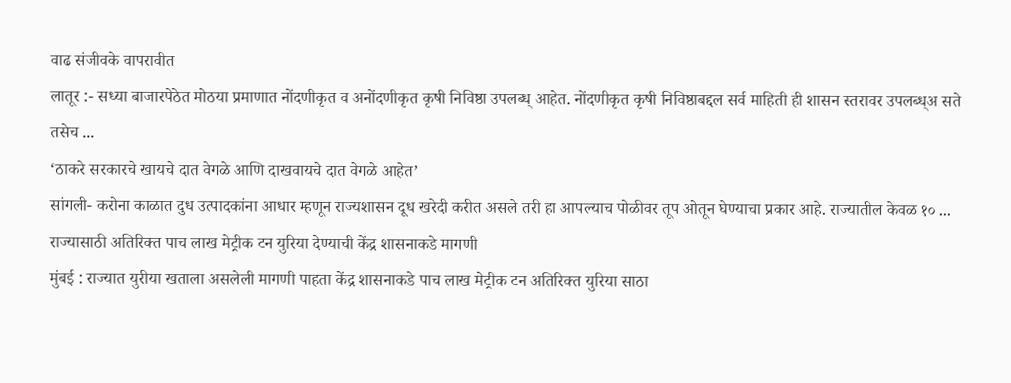वाढ संजीवके वापरावीत
लातूर :- सध्या बाजारपेठेत मोठया प्रमाणात नोंदणीकृत व अनोंदणीकृत कृषी निविष्ठा उपलब्ध् आहेत. नोंदणीकृत कृषी निविष्ठाबद्दल सर्व माहिती ही शासन स्तरावर उपलब्ध्अ सते तसेच ...
‘ठाकरे सरकारचे खायचे दात वेगळे आणि दाखवायचे दात वेगळे आहेत’
सांगली- करोना काळात दुध उत्पादकांना आधार म्हणून राज्यशासन दूध खरेदी करीत असले तरी हा आपल्याच पोळीवर तूप ओतून घेण्याचा प्रकार आहे. राज्यातील केवळ १० ...
राज्यासाठी अतिरिक्त पाच लाख मेट्रीक टन युरिया देण्याची केंद्र शासनाकडे मागणी
मुंबई : राज्यात युरीया खताला असलेली मागणी पाहता केंद्र शासनाकडे पाच लाख मेट्रीक टन अतिरिक्त युरिया साठा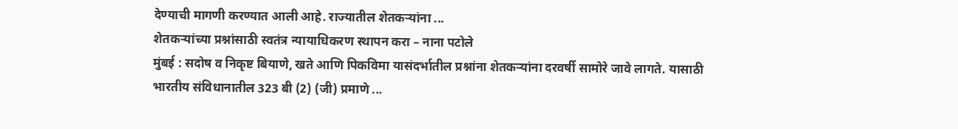देण्याची मागणी करण्यात आली आहे. राज्यातील शेतकऱ्यांना ...
शेतकऱ्यांच्या प्रश्नांसाठी स्वतंत्र न्यायाधिकरण स्थापन करा – नाना पटोले
मुंबई : सदोष व निकृष्ट बियाणे, खते आणि पिकविमा यासंदर्भातील प्रश्नांना शेतकऱ्यांना दरवर्षी सामोरे जावे लागते. यासाठी भारतीय संविधानातील 323 बी (2) (जी) प्रमाणे ...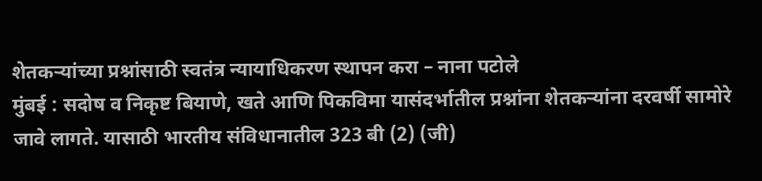शेतकऱ्यांच्या प्रश्नांसाठी स्वतंत्र न्यायाधिकरण स्थापन करा – नाना पटोले
मुंबई : सदोष व निकृष्ट बियाणे, खते आणि पिकविमा यासंदर्भातील प्रश्नांना शेतकऱ्यांना दरवर्षी सामोरे जावे लागते. यासाठी भारतीय संविधानातील 323 बी (2) (जी)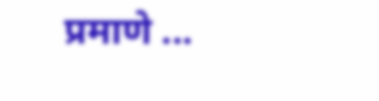प्रमाणे ...